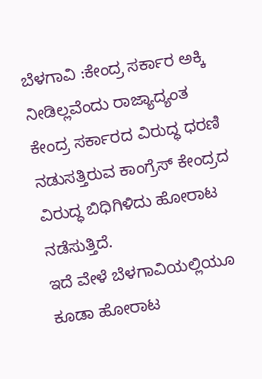ಬೆಳಗಾವಿ :ಕೇಂದ್ರ ಸರ್ಕಾರ ಅಕ್ಕಿ ನೀಡಿಲ್ಲವೆಂದು ರಾಜ್ಯಾದ್ಯಂತ ಕೇಂದ್ರ ಸರ್ಕಾರದ ವಿರುದ್ಧ ಧರಣಿ ನಡುಸತ್ತಿರುವ ಕಾಂಗ್ರೆಸ್ ಕೇಂದ್ರದ ವಿರುದ್ಧ ಬಿಧಿಗಿಳಿದು ಹೋರಾಟ ನಡೆಸುತ್ತಿದೆ.
ಇದೆ ವೇಳೆ ಬೆಳಗಾವಿಯಲ್ಲಿಯೂ ಕೂಡಾ ಹೋರಾಟ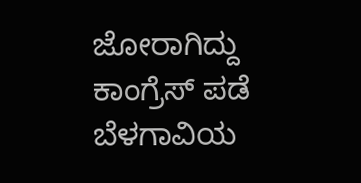ಜೋರಾಗಿದ್ದು ಕಾಂಗ್ರೆಸ್ ಪಡೆ ಬೆಳಗಾವಿಯ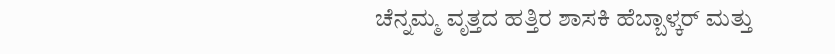ಚೆನ್ನಮ್ಮ ವೃತ್ತದ ಹತ್ತಿರ ಶಾಸಕಿ ಹೆಬ್ಬಾಳ್ಕರ್ ಮತ್ತು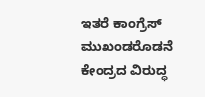ಇತರೆ ಕಾಂಗ್ರೆಸ್ ಮುಖಂಡರೊಡನೆ ಕೇಂದ್ರದ ವಿರುದ್ಧ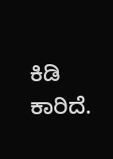ಕಿಡಿ ಕಾರಿದೆ.